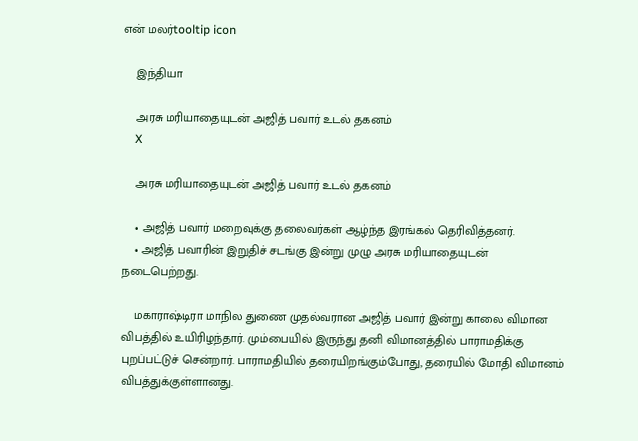என் மலர்tooltip icon

    இந்தியா

    அரசு மரியாதையுடன் அஜித் பவார் உடல் தகனம்
    X

    அரசு மரியாதையுடன் அஜித் பவார் உடல் தகனம்

    • அஜித் பவார் மறைவுக்கு தலைவர்கள் ஆழ்ந்த இரங்கல் தெரிவித்தனர்.
    • அஜித் பவாரின் இறுதிச் சடங்கு இன்று முழு அரசு மரியாதையுடன் நடைபெற்றது.

    மகாராஷ்டிரா மாநில துணை முதல்வரான அஜித் பவார் இன்று காலை விமான விபத்தில் உயிரிழந்தார். மும்பையில் இருந்து தனி விமானத்தில் பாராமதிக்கு புறப்பட்டுச் சென்றார். பாராமதியில் தரையிறங்கும்போது, தரையில் மோதி விமானம் விபத்துக்குள்ளானது.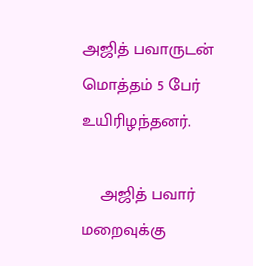அஜித் பவாருடன் மொத்தம் 5 பேர் உயிரிழந்தனர்.

    அஜித் பவார் மறைவுக்கு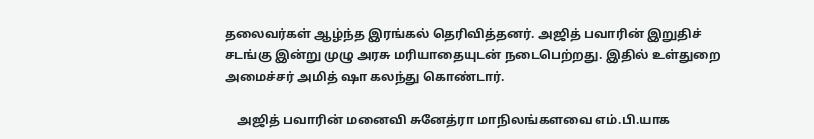தலைவர்கள் ஆழ்ந்த இரங்கல் தெரிவித்தனர். அஜித் பவாரின் இறுதிச் சடங்கு இன்று முழு அரசு மரியாதையுடன் நடைபெற்றது. இதில் உள்துறை அமைச்சர் அமித் ஷா கலந்து கொண்டார்.

    அஜித் பவாரின் மனைவி சுனேத்ரா மாநிலங்களவை எம்.பி.யாக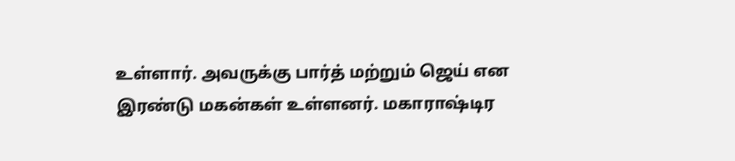உள்ளார். அவருக்கு பார்த் மற்றும் ஜெய் என இரண்டு மகன்கள் உள்ளனர். மகாராஷ்டிர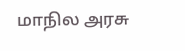மாநில அரசு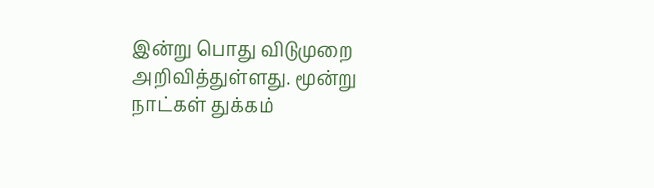இன்று பொது விடுமுறை அறிவித்துள்ளது. மூன்று நாட்கள் துக்கம்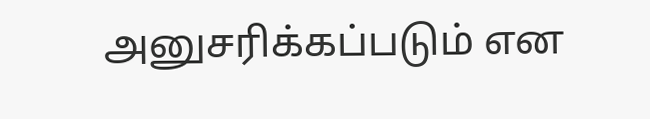அனுசரிக்கப்படும் என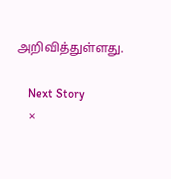அறிவித்துள்ளது.

    Next Story
    ×